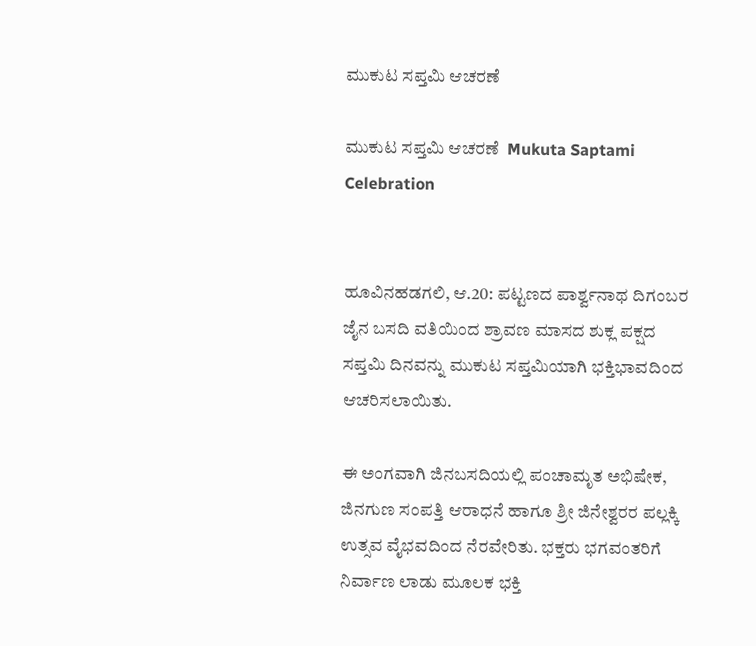ಮುಕುಟ ಸಪ್ತಮಿ ಆಚರಣೆ

ಮುಕುಟ ಸಪ್ತಮಿ ಆಚರಣೆ  Mukuta Saptami Celebration


ಹೂವಿನಹಡಗಲಿ, ಆ.20: ಪಟ್ಟಣದ ಪಾರ್ಶ್ವನಾಥ ದಿಗಂಬರ ಜೈನ ಬಸದಿ ವತಿಯಿಂದ ಶ್ರಾವಣ ಮಾಸದ ಶುಕ್ಲ ಪಕ್ಷದ ಸಪ್ತಮಿ ದಿನವನ್ನು ಮುಕುಟ ಸಪ್ತಮಿಯಾಗಿ ಭಕ್ತಿಭಾವದಿಂದ ಆಚರಿಸಲಾಯಿತು.

ಈ ಅಂಗವಾಗಿ ಜಿನಬಸದಿಯಲ್ಲಿ ಪಂಚಾಮೃತ ಅಭಿಷೇಕ, ಜಿನಗುಣ ಸಂಪತ್ತಿ ಆರಾಧನೆ ಹಾಗೂ ಶ್ರೀ ಜಿನೇಶ್ವರರ ಪಲ್ಲಕ್ಕಿ ಉತ್ಸವ ವೈಭವದಿಂದ ನೆರವೇರಿತು. ಭಕ್ತರು ಭಗವಂತರಿಗೆ ನಿರ್ವಾಣ ಲಾಡು ಮೂಲಕ ಭಕ್ತಿ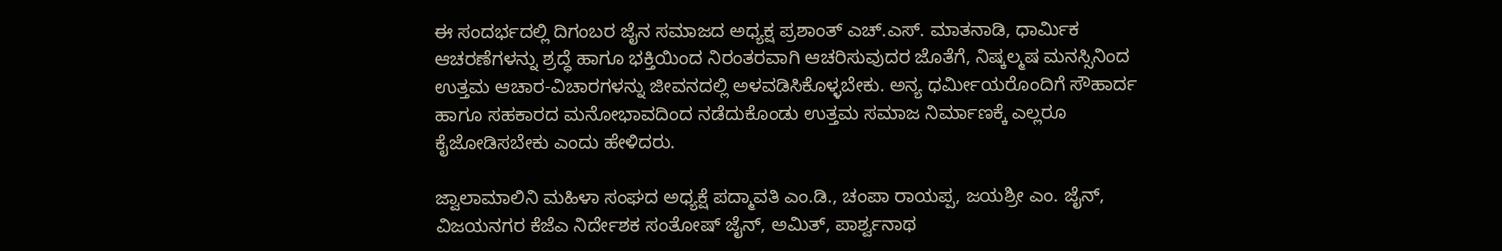ಈ ಸಂದರ್ಭದಲ್ಲಿ ದಿಗಂಬರ ಜೈನ ಸಮಾಜದ ಅಧ್ಯಕ್ಷ ಪ್ರಶಾಂತ್ ಎಚ್‌.ಎಸ್‌. ಮಾತನಾಡಿ, ಧಾರ್ಮಿಕ ಆಚರಣೆಗಳನ್ನು ಶ್ರದ್ಧೆ ಹಾಗೂ ಭಕ್ತಿಯಿಂದ ನಿರಂತರವಾಗಿ ಆಚರಿಸುವುದರ ಜೊತೆಗೆ, ನಿಷ್ಕಲ್ಮಷ ಮನಸ್ಸಿನಿಂದ ಉತ್ತಮ ಆಚಾರ-ವಿಚಾರಗಳನ್ನು ಜೀವನದಲ್ಲಿ ಅಳವಡಿಸಿಕೊಳ್ಳಬೇಕು. ಅನ್ಯ ಧರ್ಮೀಯರೊಂದಿಗೆ ಸೌಹಾರ್ದ ಹಾಗೂ ಸಹಕಾರದ ಮನೋಭಾವದಿಂದ ನಡೆದುಕೊಂಡು ಉತ್ತಮ ಸಮಾಜ ನಿರ್ಮಾಣಕ್ಕೆ ಎಲ್ಲರೂ ಕೈಜೋಡಿಸಬೇಕು ಎಂದು ಹೇಳಿದರು.

ಜ್ವಾಲಾಮಾಲಿನಿ ಮಹಿಳಾ ಸಂಘದ ಅಧ್ಯಕ್ಷೆ ಪದ್ಮಾವತಿ ಎಂ.ಡಿ., ಚಂಪಾ ರಾಯಪ್ಪ, ಜಯಶ್ರೀ ಎಂ. ಜೈನ್, ವಿಜಯನಗರ ಕೆಜೆಎ ನಿರ್ದೇಶಕ ಸಂತೋಷ್ ಜೈನ್, ಅಮಿತ್, ಪಾರ್ಶ್ವನಾಥ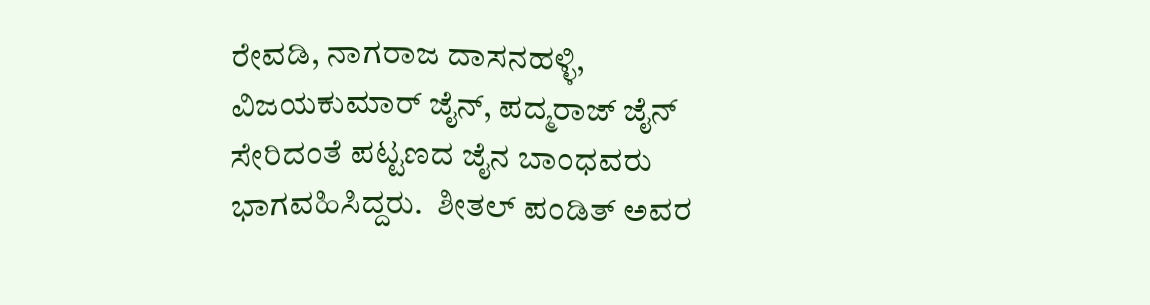ರೇವಡಿ, ನಾಗರಾಜ ದಾಸನಹಳ್ಳಿ, ವಿಜಯಕುಮಾರ್ ಜೈನ್, ಪದ್ಮರಾಜ್ ಜೈನ್ ಸೇರಿದಂತೆ ಪಟ್ಟಣದ ಜೈನ ಬಾಂಧವರು ಭಾಗವಹಿಸಿದ್ದರು.  ಶೀತಲ್ ಪಂಡಿತ್ ಅವರ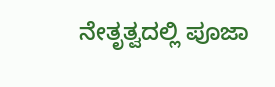ನೇತೃತ್ವದಲ್ಲಿ ಪೂಜಾ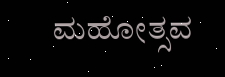ಮಹೋತ್ಸವ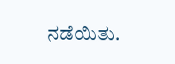ನಡೆಯಿತು.